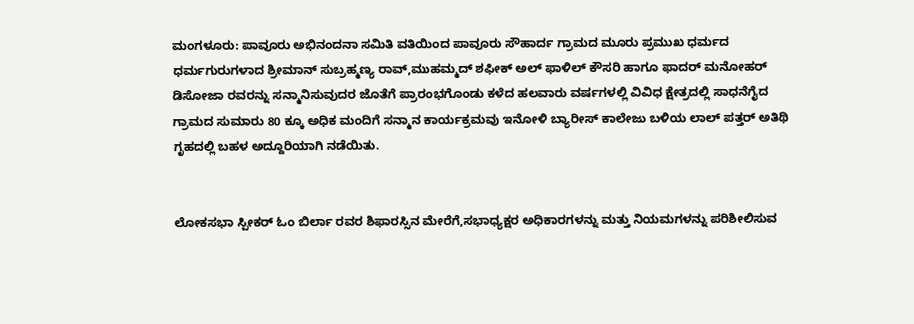ಮಂಗಳೂರು: ಪಾವೂರು ಅಭಿನಂದನಾ ಸಮಿತಿ ವತಿಯಿಂದ ಪಾವೂರು ಸೌಹಾರ್ದ ಗ್ರಾಮದ ಮೂರು ಪ್ರಮುಖ ಧರ್ಮದ ಧರ್ಮಗುರುಗಳಾದ ಶ್ರೀಮಾನ್ ಸುಬ್ರಹ್ಮಣ್ಯ ರಾವ್,ಮುಹಮ್ಮದ್ ಶಫೀಕ್ ಅಲ್ ಫಾಳಿಲ್ ಕೌಸರಿ ಹಾಗೂ ಫಾದರ್ ಮನೋಹರ್ ಡಿಸೋಜಾ ರವರನ್ನು ಸನ್ಮಾನಿಸುವುದರ ಜೊತೆಗೆ ಪ್ರಾರಂಭಗೊಂಡು ಕಳೆದ ಹಲವಾರು ವರ್ಷಗಳಲ್ಲಿ ವಿವಿಧ ಕ್ಷೇತ್ರದಲ್ಲಿ ಸಾಧನೆಗೈದ ಗ್ರಾಮದ ಸುಮಾರು 80 ಕ್ಕೂ ಅಧಿಕ ಮಂದಿಗೆ ಸನ್ಮಾನ ಕಾರ್ಯಕ್ರಮವು ಇನೋಳಿ ಬ್ಯಾರೀಸ್ ಕಾಲೇಜು ಬಳಿಯ ಲಾಲ್ ಪತ್ತರ್ ಅತಿಥಿ ಗೃಹದಲ್ಲಿ ಬಹಳ ಅದ್ದೂರಿಯಾಗಿ ನಡೆಯಿತು.


ಲೋಕಸಭಾ ಸ್ಪೀಕರ್ ಓಂ ಬಿರ್ಲಾ ರವರ ಶಿಫಾರಸ್ಸಿನ ಮೇರೆಗೆ,ಸಭಾಧ್ಯಕ್ಷರ ಅಧಿಕಾರಗಳನ್ನು ಮತ್ತು ನಿಯಮಗಳನ್ನು ಪರಿಶೀಲಿಸುವ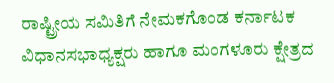ರಾಷ್ಟ್ರೀಯ ಸಮಿತಿಗೆ ನೇಮಕಗೊಂಡ ಕರ್ನಾಟಕ ವಿಧಾನಸಭಾಧ್ಯಕ್ಷರು ಹಾಗೂ ಮಂಗಳೂರು ಕ್ಷೇತ್ರದ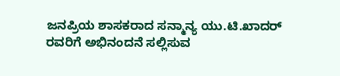ಜನಪ್ರಿಯ ಶಾಸಕರಾದ ಸನ್ಮಾನ್ಯ ಯು.ಟಿ.ಖಾದರ್ ರವರಿಗೆ ಅಭಿನಂದನೆ ಸಲ್ಲಿಸುವ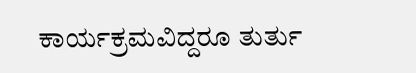ಕಾರ್ಯಕ್ರಮವಿದ್ದರೂ ತುರ್ತು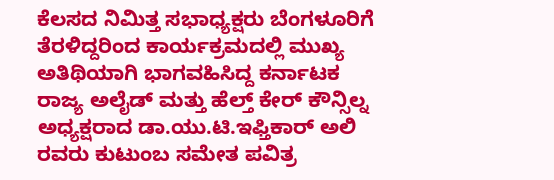ಕೆಲಸದ ನಿಮಿತ್ತ ಸಭಾಧ್ಯಕ್ಷರು ಬೆಂಗಳೂರಿಗೆ ತೆರಳಿದ್ದರಿಂದ ಕಾರ್ಯಕ್ರಮದಲ್ಲಿ ಮುಖ್ಯ ಅತಿಥಿಯಾಗಿ ಭಾಗವಹಿಸಿದ್ದ ಕರ್ನಾಟಕ ರಾಜ್ಯ ಅಲೈಡ್ ಮತ್ತು ಹೆಲ್ತ್ ಕೇರ್ ಕೌನ್ಸಿಲ್ನ ಅಧ್ಯಕ್ಷರಾದ ಡಾ.ಯು.ಟಿ.ಇಫ್ತಿಕಾರ್ ಅಲಿ ರವರು ಕುಟುಂಬ ಸಮೇತ ಪವಿತ್ರ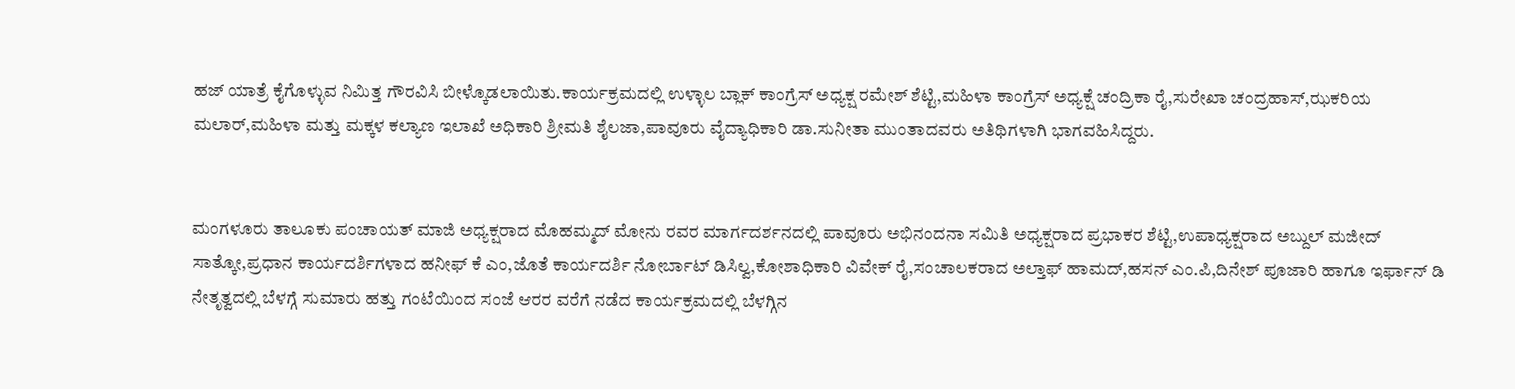ಹಜ್ ಯಾತ್ರೆ ಕೈಗೊಳ್ಳುವ ನಿಮಿತ್ತ ಗೌರವಿಸಿ ಬೀಳ್ಕೊಡಲಾಯಿತು.ಕಾರ್ಯಕ್ರಮದಲ್ಲಿ ಉಳ್ಳಾಲ ಬ್ಲಾಕ್ ಕಾಂಗ್ರೆಸ್ ಅಧ್ಯಕ್ಷ ರಮೇಶ್ ಶೆಟ್ಟಿ,ಮಹಿಳಾ ಕಾಂಗ್ರೆಸ್ ಅಧ್ಯಕ್ಷೆ ಚಂದ್ರಿಕಾ ರೈ,ಸುರೇಖಾ ಚಂದ್ರಹಾಸ್,ಝಕರಿಯ ಮಲಾರ್,ಮಹಿಳಾ ಮತ್ತು ಮಕ್ಕಳ ಕಲ್ಯಾಣ ಇಲಾಖೆ ಅಧಿಕಾರಿ ಶ್ರೀಮತಿ ಶೈಲಜಾ,ಪಾವೂರು ವೈದ್ಯಾಧಿಕಾರಿ ಡಾ.ಸುನೀತಾ ಮುಂತಾದವರು ಅತಿಥಿಗಳಾಗಿ ಭಾಗವಹಿಸಿದ್ದರು.


ಮಂಗಳೂರು ತಾಲೂಕು ಪಂಚಾಯತ್ ಮಾಜಿ ಅಧ್ಯಕ್ಷರಾದ ಮೊಹಮ್ಮದ್ ಮೋನು ರವರ ಮಾರ್ಗದರ್ಶನದಲ್ಲಿ ಪಾವೂರು ಅಭಿನಂದನಾ ಸಮಿತಿ ಅಧ್ಯಕ್ಷರಾದ ಪ್ರಭಾಕರ ಶೆಟ್ಟಿ,ಉಪಾಧ್ಯಕ್ಷರಾದ ಅಬ್ದುಲ್ ಮಜೀದ್ ಸಾತ್ಕೋ,ಪ್ರಧಾನ ಕಾರ್ಯದರ್ಶಿಗಳಾದ ಹನೀಫ್ ಕೆ ಎಂ,ಜೊತೆ ಕಾರ್ಯದರ್ಶಿ ನೋರ್ಬಾಟ್ ಡಿಸಿಲ್ವ,ಕೋಶಾಧಿಕಾರಿ ವಿವೇಕ್ ರೈ,ಸಂಚಾಲಕರಾದ ಅಲ್ತಾಫ್ ಹಾಮದ್,ಹಸನ್ ಎಂ.ಪಿ,ದಿನೇಶ್ ಪೂಜಾರಿ ಹಾಗೂ ಇರ್ಫಾನ್ ಡಿ ನೇತೃತ್ವದಲ್ಲಿ ಬೆಳಗ್ಗೆ ಸುಮಾರು ಹತ್ತು ಗಂಟೆಯಿಂದ ಸಂಜೆ ಆರರ ವರೆಗೆ ನಡೆದ ಕಾರ್ಯಕ್ರಮದಲ್ಲಿ ಬೆಳಗ್ಗಿನ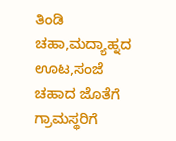ತಿಂಡಿ ಚಹಾ,ಮದ್ಯಾಹ್ನದ ಊಟ,ಸಂಜೆ ಚಹಾದ ಜೊತೆಗೆ ಗ್ರಾಮಸ್ಥರಿಗೆ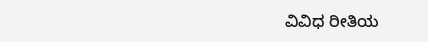ವಿವಿಧ ರೀತಿಯ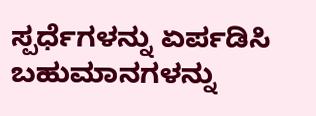ಸ್ಪರ್ಧೆಗಳನ್ನು ಏರ್ಪಡಿಸಿ ಬಹುಮಾನಗಳನ್ನು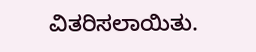ವಿತರಿಸಲಾಯಿತು.